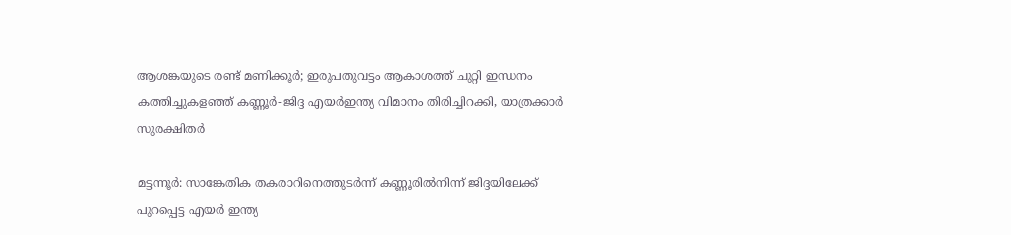ആശങ്കയുടെ രണ്ട്‌ മണിക്കൂർ; ഇരുപതുവട്ടം ആകാശത്ത്‌ ചുറ്റി ഇന്ധനം കത്തിച്ചുകളഞ്ഞ് കണ്ണൂർ-ജിദ്ദ എയർഇന്ത്യ വിമാനം തിരിച്ചിറക്കി, യാത്രക്കാർ സുരക്ഷിതർ

മട്ടന്നൂർ: സാങ്കേതിക തകരാറിനെത്തുടർന്ന് കണ്ണൂരിൽനിന്ന് ജിദ്ദയിലേക്ക് പുറപ്പെട്ട എയർ ഇന്ത്യ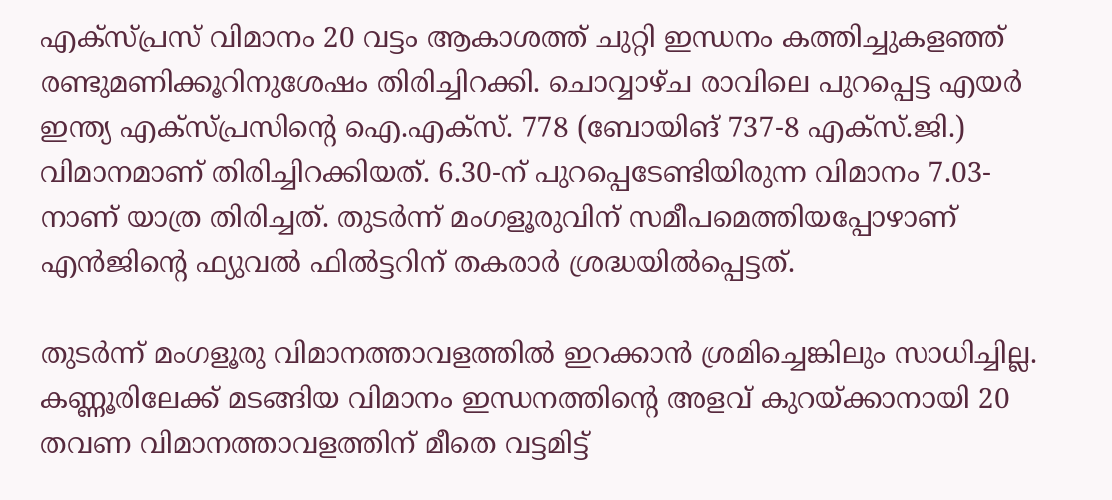എക്‌സ്പ്രസ് വിമാനം 20 വട്ടം ആകാശത്ത് ചുറ്റി ഇന്ധനം കത്തിച്ചുകളഞ്ഞ് രണ്ടുമണിക്കൂറിനുശേഷം തിരിച്ചിറക്കി. ചൊവ്വാഴ്ച രാവിലെ പുറപ്പെട്ട എയർ ഇന്ത്യ എക്സ്പ്രസിൻ്റെ ഐ.എക്‌സ്. 778 (ബോയിങ് 737-8 എക്സ്.ജി.) വിമാനമാണ് തിരിച്ചിറക്കിയത്. 6.30-ന് പുറപ്പെടേണ്ടിയിരുന്ന വിമാനം 7.03-നാണ് യാത്ര തിരിച്ചത്. തുടർന്ന് മംഗളൂരുവിന് സമീപമെത്തിയപ്പോഴാണ് എൻജിന്റെ ഫ്യുവൽ ഫിൽട്ടറിന് തകരാർ ശ്രദ്ധയിൽപ്പെട്ടത്.

തുടർന്ന് മംഗളൂരു വിമാനത്താവളത്തിൽ ഇറക്കാൻ ശ്രമിച്ചെങ്കിലും സാധിച്ചില്ല. കണ്ണൂരിലേക്ക് മടങ്ങിയ വിമാനം ഇന്ധനത്തിന്റെ അളവ് കുറയ്ക്കാനായി 20 തവണ വിമാനത്താവളത്തിന് മീതെ വട്ടമിട്ട്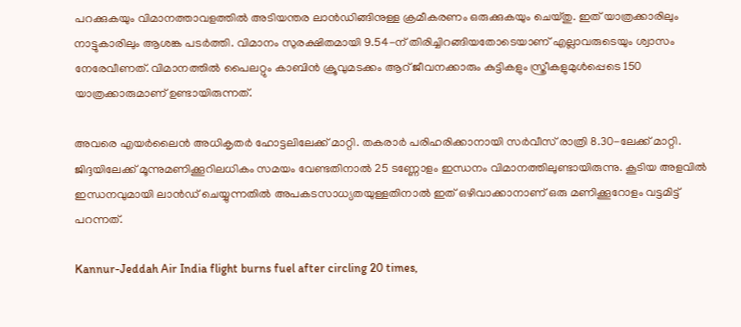പറക്കുകയും വിമാനത്താവളത്തിൽ അടിയന്തര ലാൻഡിങ്ങിനുള്ള ക്രമീകരണം ഒരുക്കുകയും ചെയ്തു. ഇത് യാത്രക്കാരിലും നാട്ടുകാരിലും ആശങ്ക പടർത്തി. വിമാനം സുരക്ഷിതമായി 9.54-ന് തിരിച്ചിറങ്ങിയതോടെയാണ് എല്ലാവരുടെയും ശ്വാസം നേരേവീണത്. വിമാനത്തിൽ പൈലറ്റും കാബിൻ ക്രൂവുമടക്കം ആറ് ജീവനക്കാരും കുട്ടികളും സ്ത്രീകളുമുൾപ്പെടെ 150 യാത്രക്കാരുമാണ് ഉണ്ടായിരുന്നത്.

അവരെ എയർലൈൻ അധികൃതർ ഹോട്ടലിലേക്ക് മാറ്റി. തകരാർ പരിഹരിക്കാനായി സർവീസ് രാത്രി 8.30-ലേക്ക് മാറ്റി. ജിദ്ദയിലേക്ക് മൂന്നുമണിക്കൂറിലധികം സമയം വേണ്ടതിനാൽ 25 ടണ്ണോളം ഇന്ധനം വിമാനത്തിലുണ്ടായിരുന്നു. കൂടിയ അളവിൽ ഇന്ധനവുമായി ലാൻഡ് ചെയ്യുന്നതിൽ അപകടസാധ്യതയുള്ളതിനാൽ ഇത് ഒഴിവാക്കാനാണ് ഒരു മണിക്കൂറോളം വട്ടമിട്ട് പറന്നത്.

Kannur-Jeddah Air India flight burns fuel after circling 20 times,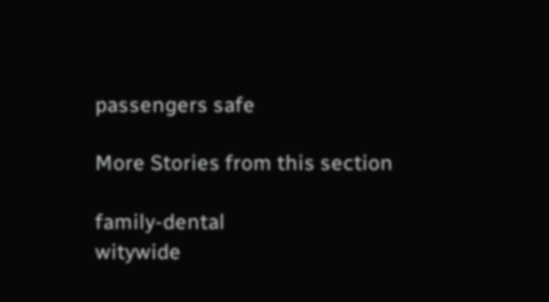passengers safe

More Stories from this section

family-dental
witywide